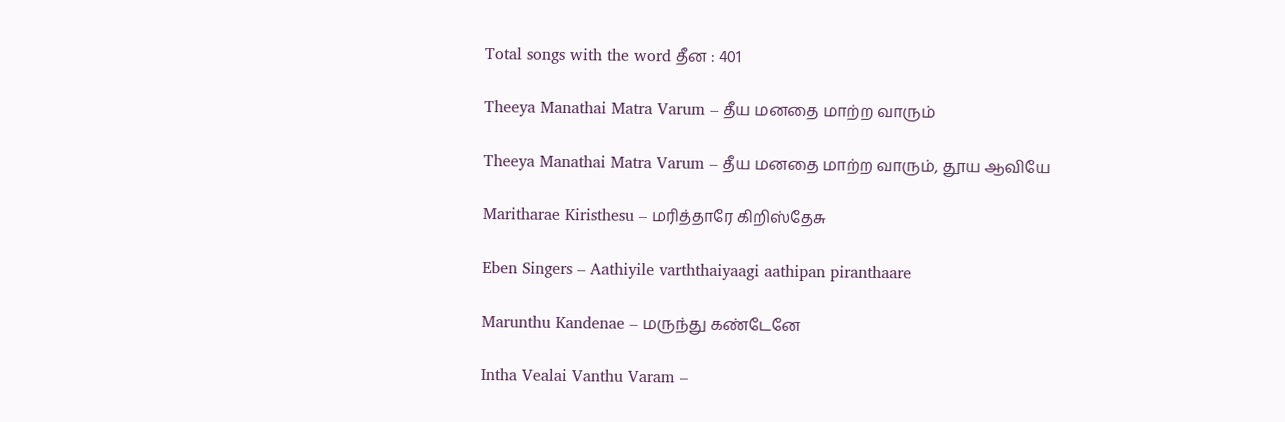Total songs with the word தீன : 401

Theeya Manathai Matra Varum – தீய மனதை மாற்ற வாரும்

Theeya Manathai Matra Varum – தீய மனதை மாற்ற வாரும், தூய ஆவியே

Maritharae Kiristhesu – மரித்தாரே கிறிஸ்தேசு

Eben Singers – Aathiyile varththaiyaagi aathipan piranthaare

Marunthu Kandenae – மருந்து கண்டேனே

Intha Vealai Vanthu Varam –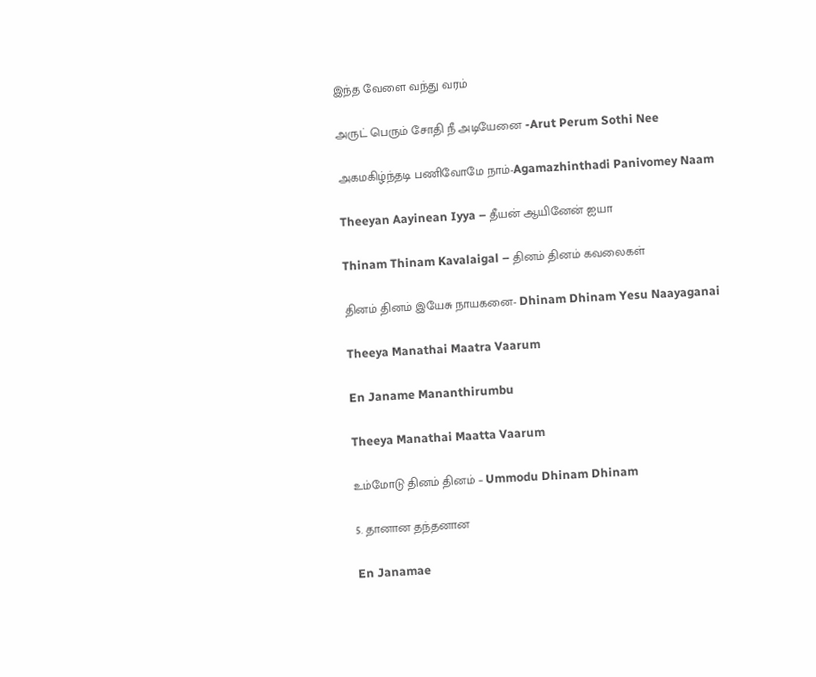இந்த வேளை வந்து வரம்

அருட் பெரும் சோதி நீ அடியேனை -Arut Perum Sothi Nee

அகமகிழ்ந்தடி பணிவோமே நாம்-Agamazhinthadi Panivomey Naam

Theeyan Aayinean Iyya – தீயன் ஆயினேன் ஐயா

Thinam Thinam Kavalaigal – தினம் தினம் கவலைகள்

தினம் தினம் இயேசு நாயகனை- Dhinam Dhinam Yesu Naayaganai

Theeya Manathai Maatra Vaarum

En Janame Mananthirumbu

Theeya Manathai Maatta Vaarum

உம்மோடு தினம் தினம் – Ummodu Dhinam Dhinam

5. தானான தந்தனான

En Janamae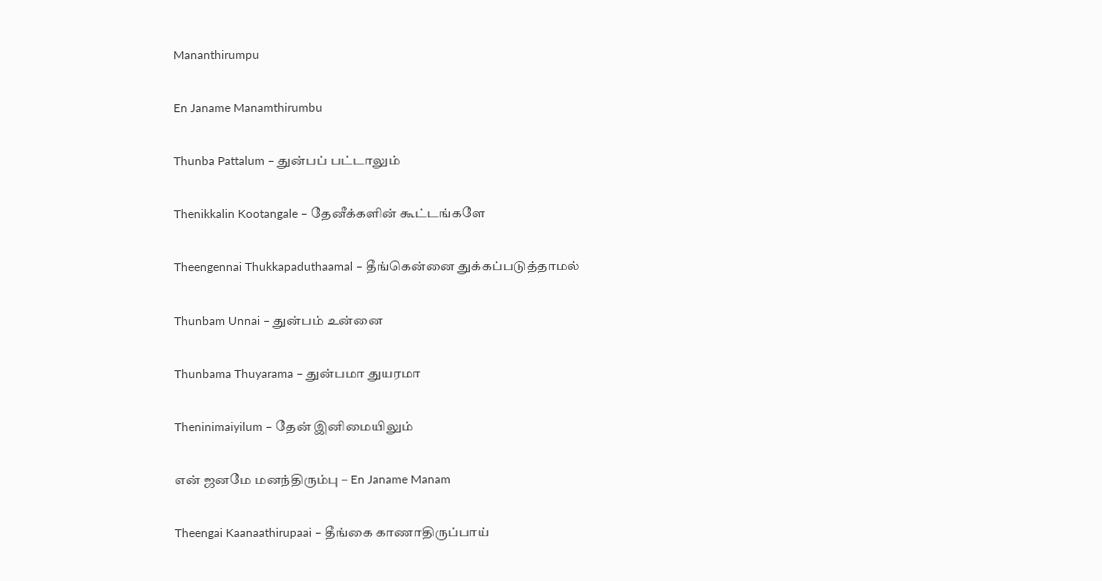Mananthirumpu

En Janame Manamthirumbu

Thunba Pattalum – துன்பப் பட்டாலும்

Thenikkalin Kootangale – தேனீக்களின் கூட்டங்களே

Theengennai Thukkapaduthaamal – தீங்கென்னை துக்கப்படுத்தாமல்

Thunbam Unnai – துன்பம் உன்னை

Thunbama Thuyarama – துன்பமா துயரமா

Theninimaiyilum – தேன் இனிமையிலும்

என் ஜனமே மனந்திரும்பு – En Janame Manam

Theengai Kaanaathirupaai – தீங்கை காணாதிருப்பாய்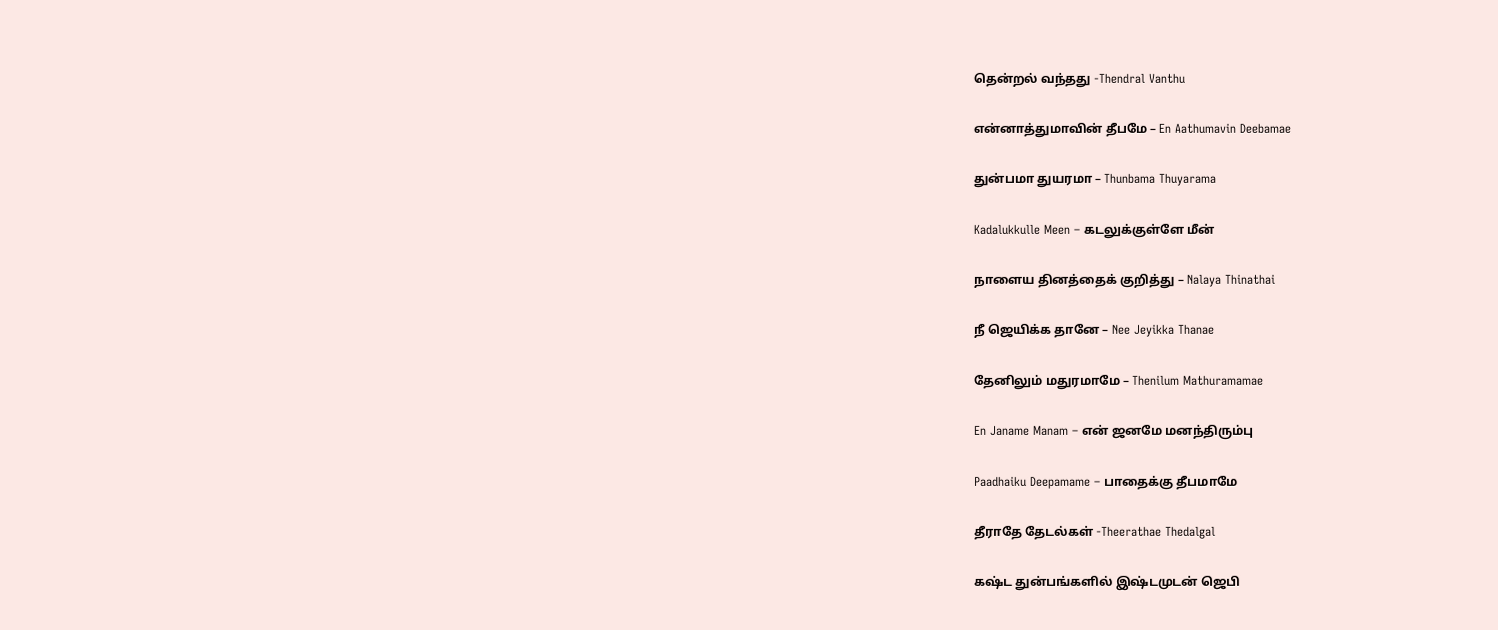தென்றல் வந்தது -Thendral Vanthu

என்னாத்துமாவின் தீபமே – En Aathumavin Deebamae

துன்பமா துயரமா – Thunbama Thuyarama

Kadalukkulle Meen – கடலுக்குள்ளே மீன்

நாளைய தினத்தைக் குறித்து – Nalaya Thinathai

நீ ஜெயிக்க தானே – Nee Jeyikka Thanae

தேனிலும் மதுரமாமே – Thenilum Mathuramamae

En Janame Manam – என் ஜனமே மனந்திரும்பு

Paadhaiku Deepamame – பாதைக்கு தீபமாமே

தீராதே தேடல்கள் -Theerathae Thedalgal

கஷ்ட துன்பங்களில் இஷ்டமுடன் ஜெபி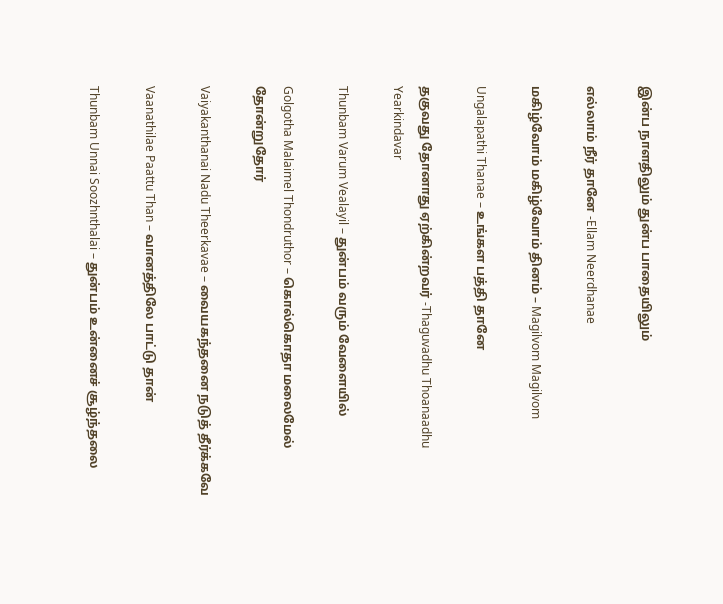இன்ப நாளதிலும் துன்ப பாதையிலும்

எல்லாம் நீர் தானே -Ellam Neerdhanae

மகிழ்வோம் மகிழ்வோம் தினம் – Magilvom Magilvom

Ungalapathi Thanae – உங்கள பத்தி தானே

தகுவது தோனாது ஏற்கின்றவர் -Thaguvadhu Thoanaadhu Yearkindavar

Thunbam Varum Vealayil – துன்பம் வரும் வேளையில்

Golgotha Malaimel Thondruthor – கொல்கொதா மலைமேல் தோன்றுதோர்

Vaiyakanthanai Nadu Theerkavae – வையகந்தனை நடுத் தீர்க்கவே

Vaanathilae Paattu Than – வானத்திலே பாட்டு தான்

Thunbam Unnai Soozhnthalai – துன்பம் உன்னைச் சூழ்ந்தலை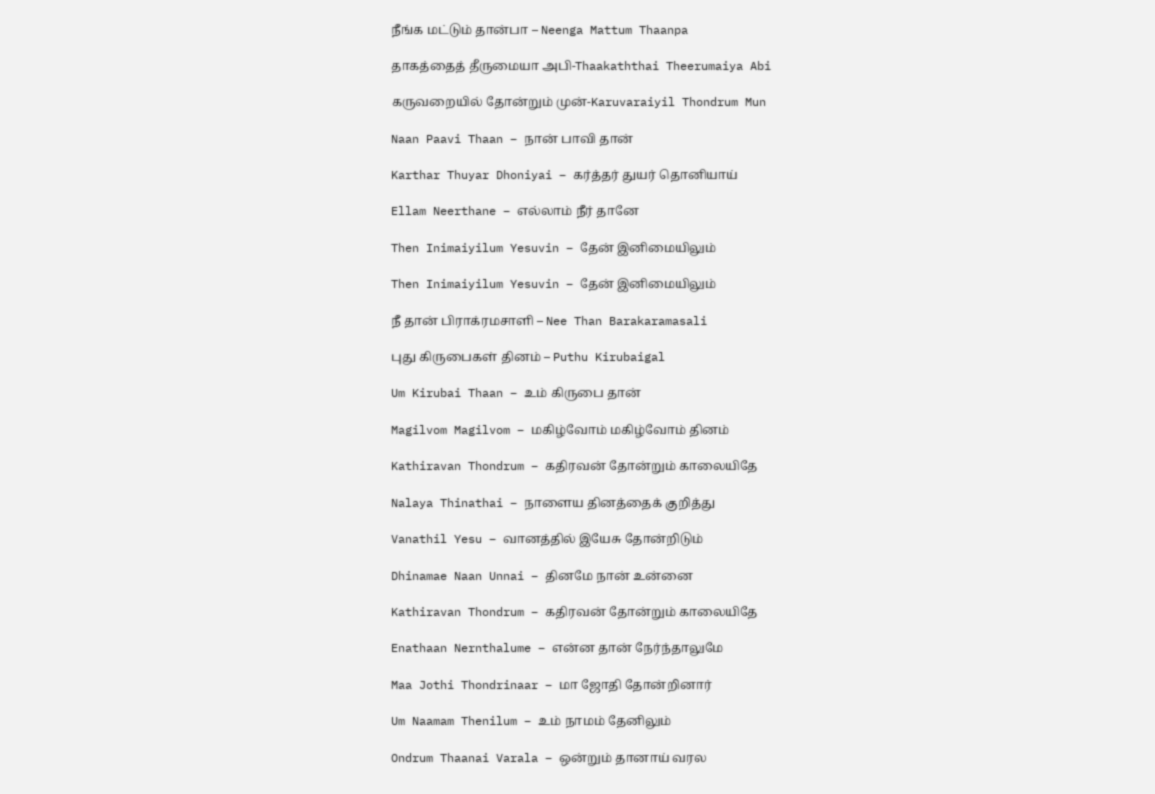நீங்க மட்டும் தான்பா – Neenga Mattum Thaanpa

தாகத்தைத் தீருமையா அபி-Thaakaththai Theerumaiya Abi

கருவறையில் தோன்றும் முன்-Karuvaraiyil Thondrum Mun

Naan Paavi Thaan – நான் பாவி தான்

Karthar Thuyar Dhoniyai – கர்த்தர் துயர் தொனியாய்

Ellam Neerthane – எல்லாம் நீர் தானே

Then Inimaiyilum Yesuvin – தேன் இனிமையிலும்

Then Inimaiyilum Yesuvin – தேன் இனிமையிலும்

நீ தான் பிராக்ரமசாளி – Nee Than Barakaramasali

புது கிருபைகள் தினம் – Puthu Kirubaigal

Um Kirubai Thaan – உம் கிருபை தான்

Magilvom Magilvom – மகிழ்வோம் மகிழ்வோம் தினம்

Kathiravan Thondrum – கதிரவன் தோன்றும் காலையிதே

Nalaya Thinathai – நாளைய தினத்தைக் குறித்து

Vanathil Yesu – வானத்தில் இயேசு தோன்றிடும்

Dhinamae Naan Unnai – தினமே நான் உன்னை

Kathiravan Thondrum – கதிரவன் தோன்றும் காலையிதே

Enathaan Nernthalume – என்ன தான் நேர்ந்தாலுமே

Maa Jothi Thondrinaar – மா ஜோதி தோன்றினார்

Um Naamam Thenilum – உம் நாமம் தேனிலும்

Ondrum Thaanai Varala – ஒன்றும் தானாய் வரல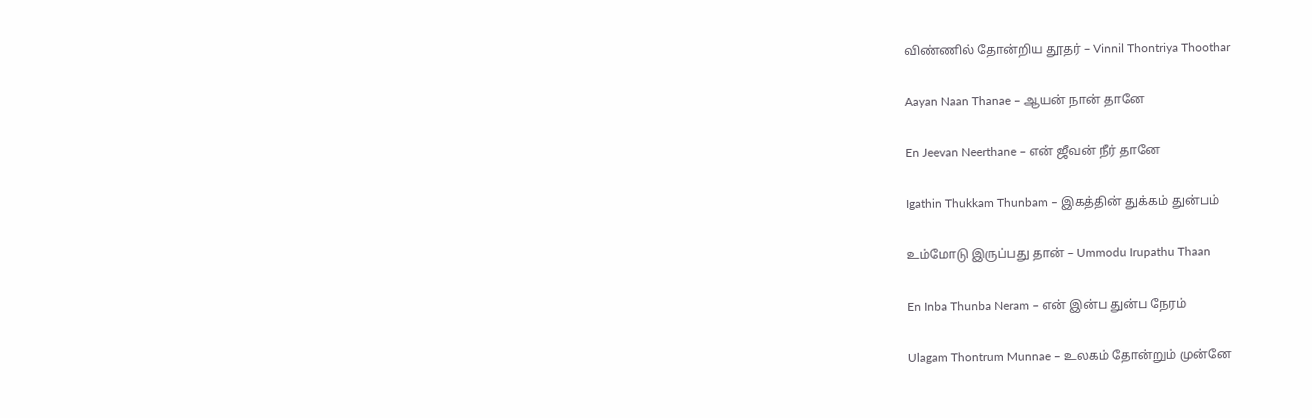விண்ணில் தோன்றிய தூதர் – Vinnil Thontriya Thoothar

Aayan Naan Thanae – ஆயன் நான் தானே

En Jeevan Neerthane – என் ஜீவன் நீர் தானே

Igathin Thukkam Thunbam – இகத்தின் துக்கம் துன்பம்

உம்மோடு இருப்பது தான் – Ummodu Irupathu Thaan

En Inba Thunba Neram – என் இன்ப துன்ப நேரம்

Ulagam Thontrum Munnae – உலகம் தோன்றும் முன்னே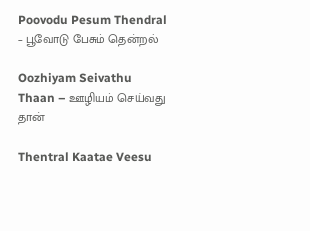Poovodu Pesum Thendral – பூவோடு பேசும் தென்றல்

Oozhiyam Seivathu Thaan – ஊழியம் செய்வது தான்

Thentral Kaatae Veesu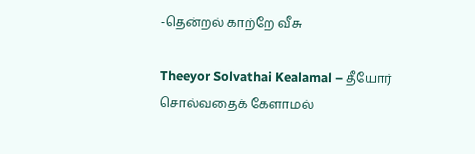-தென்றல் காற்றே வீசு

Theeyor Solvathai Kealamal – தீயோர் சொல்வதைக் கேளாமல்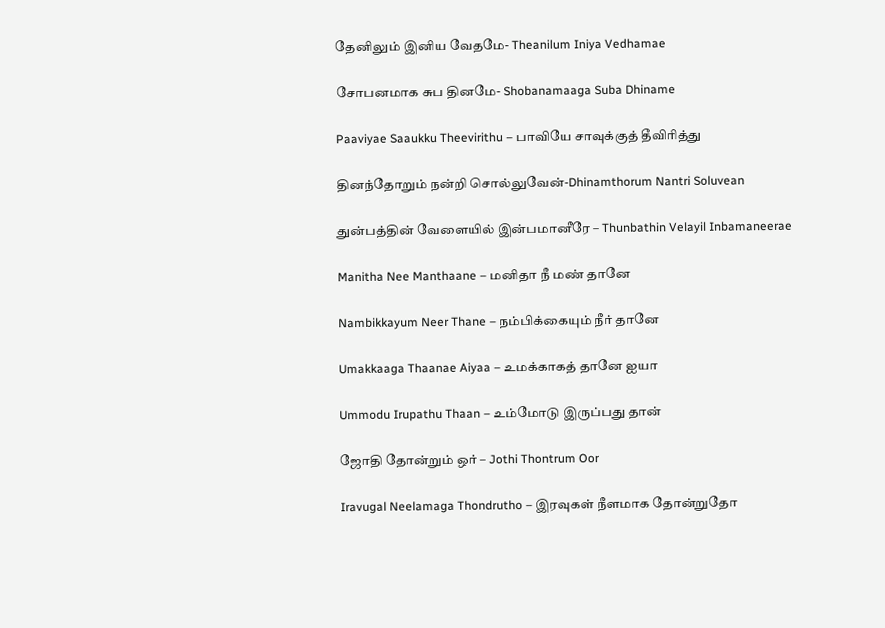தேனிலும் இனிய வேதமே- Theanilum Iniya Vedhamae

சோபனமாக சுப தினமே- Shobanamaaga Suba Dhiname

Paaviyae Saaukku Theevirithu – பாவியே சாவுக்குத் தீவிரித்து

தினந்தோறும் நன்றி சொல்லுவேன்-Dhinamthorum Nantri Soluvean

துன்பத்தின் வேளையில் இன்பமானீரே – Thunbathin Velayil Inbamaneerae

Manitha Nee Manthaane – மனிதா நீ மண் தானே

Nambikkayum Neer Thane – நம்பிக்கையும் நீர் தானே

Umakkaaga Thaanae Aiyaa – உமக்காகத் தானே ஐயா

Ummodu Irupathu Thaan – உம்மோடு இருப்பது தான்

ஜோதி தோன்றும் ஒர் – Jothi Thontrum Oor

Iravugal Neelamaga Thondrutho – இரவுகள் நீளமாக தோன்றுதோ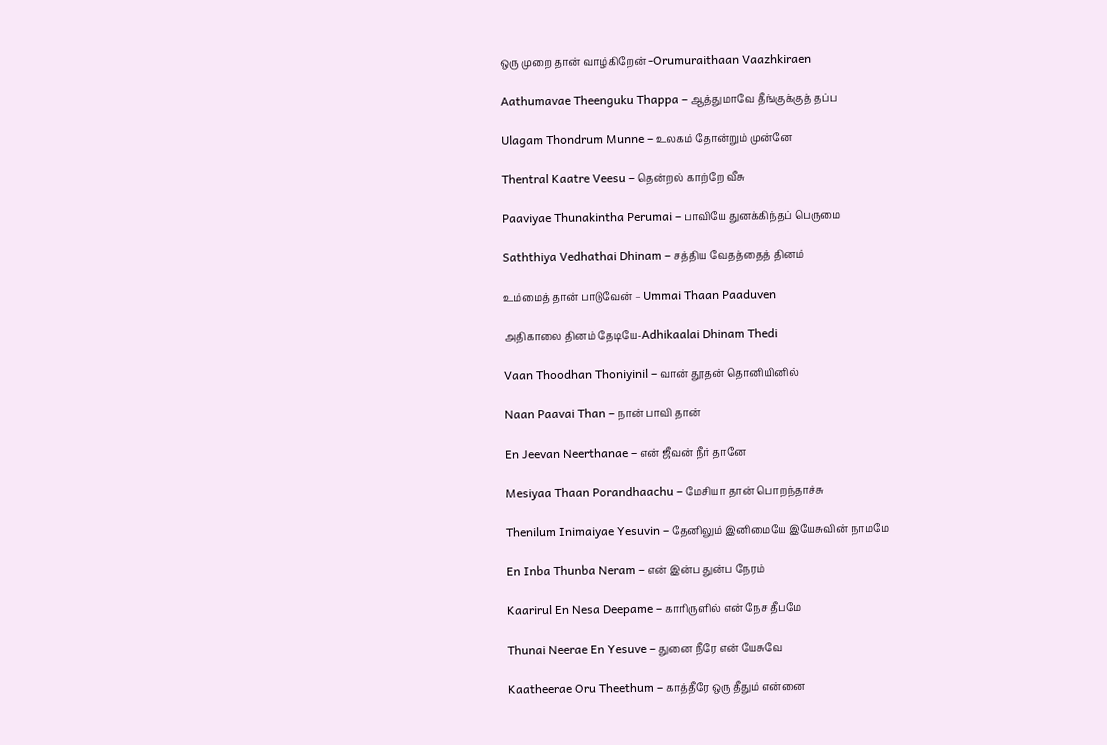ஒரு முறை தான் வாழ்கிறேன் -Orumuraithaan Vaazhkiraen

Aathumavae Theenguku Thappa – ஆத்துமாவே தீங்குக்குத் தப்ப

Ulagam Thondrum Munne – உலகம் தோன்றும் முன்னே

Thentral Kaatre Veesu – தென்றல் காற்றே வீசு

Paaviyae Thunakintha Perumai – பாவியே துனக்கிந்தப் பெருமை

Saththiya Vedhathai Dhinam – சத்திய வேதத்தைத் தினம்

உம்மைத் தான் பாடுவேன் – Ummai Thaan Paaduven

அதிகாலை தினம் தேடியே-Adhikaalai Dhinam Thedi

Vaan Thoodhan Thoniyinil – வான் தூதன் தொனியினில்

Naan Paavai Than – நான் பாவி தான்

En Jeevan Neerthanae – என் ஜீவன் நீர் தானே

Mesiyaa Thaan Porandhaachu – மேசியா தான் பொறந்தாச்சு

Thenilum Inimaiyae Yesuvin – தேனிலும் இனிமையே இயேசுவின் நாமமே

En Inba Thunba Neram – என் இன்ப துன்ப நேரம்

Kaarirul En Nesa Deepame – காரிருளில் என் நேச தீபமே

Thunai Neerae En Yesuve – துனை நீரே என் யேசுவே

Kaatheerae Oru Theethum – காத்தீரே ஒரு தீதும் என்னை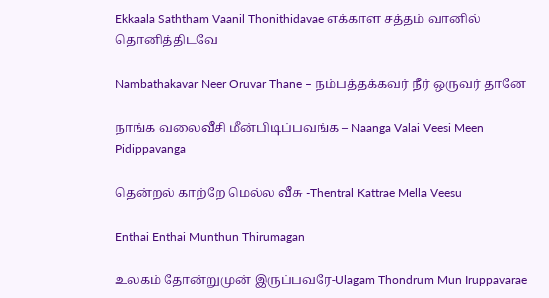Ekkaala Saththam Vaanil Thonithidavae எக்காள சத்தம் வானில் தொனித்திடவே

Nambathakavar Neer Oruvar Thane – நம்பத்தக்கவர் நீர் ஒருவர் தானே

நாங்க வலைவீசி மீன்பிடிப்பவங்க – Naanga Valai Veesi Meen Pidippavanga

தென்றல் காற்றே மெல்ல வீசு -Thentral Kattrae Mella Veesu

Enthai Enthai Munthun Thirumagan

உலகம் தோன்றுமுன் இருப்பவரே-Ulagam Thondrum Mun Iruppavarae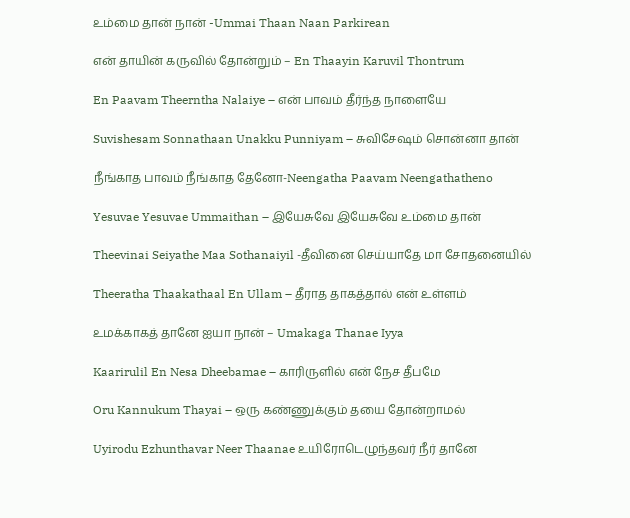உம்மை தான் நான் -Ummai Thaan Naan Parkirean

என் தாயின் கருவில் தோன்றும் – En Thaayin Karuvil Thontrum

En Paavam Theerntha Nalaiye – என் பாவம் தீர்ந்த நாளையே

Suvishesam Sonnathaan Unakku Punniyam – சுவிசேஷம் சொன்னா தான்

நீங்காத பாவம் நீங்காத தேனோ-Neengatha Paavam Neengathatheno

Yesuvae Yesuvae Ummaithan – இயேசுவே இயேசுவே உம்மை தான்

Theevinai Seiyathe Maa Sothanaiyil -தீவினை செய்யாதே மா சோதனையில்

Theeratha Thaakathaal En Ullam – தீராத தாகத்தால் என் உள்ளம்

உமக்காகத் தானே ஐயா நான் – Umakaga Thanae Iyya

Kaarirulil En Nesa Dheebamae – காரிருளில் என் நேச தீபமே

Oru Kannukum Thayai – ஒரு கண்ணுக்கும் தயை தோன்றாமல்

Uyirodu Ezhunthavar Neer Thaanae உயிரோடெழுந்தவர் நீர் தானே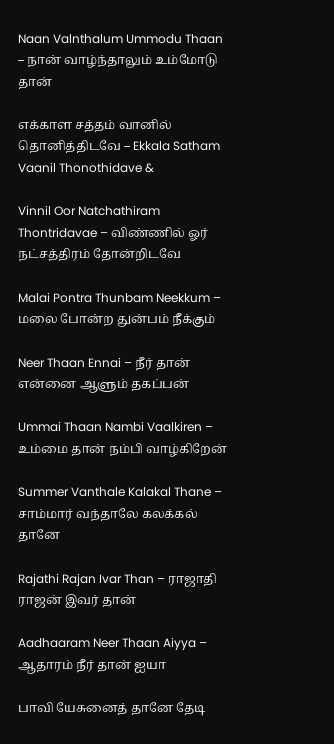Naan Valnthalum Ummodu Thaan – நான் வாழ்ந்தாலும் உம்மோடு தான்

எக்காள சத்தம் வானில் தொனித்திடவே – Ekkala Satham Vaanil Thonothidave &

Vinnil Oor Natchathiram Thontridavae – விண்ணில் ஓர் நட்சத்திரம் தோன்றிடவே

Malai Pontra Thunbam Neekkum – மலை போன்ற துன்பம் நீக்கும்

Neer Thaan Ennai – நீர் தான் என்னை ஆளும் தகப்பன்

Ummai Thaan Nambi Vaalkiren – உம்மை தான் நம்பி வாழ்கிறேன்

Summer Vanthale Kalakal Thane – சாம்மார் வந்தாலே கலக்கல் தானே

Rajathi Rajan Ivar Than – ராஜாதி ராஜன் இவர் தான்

Aadhaaram Neer Thaan Aiyya – ஆதாரம் நீர் தான் ஐயா

பாவி யேசுனைத் தானே தேடி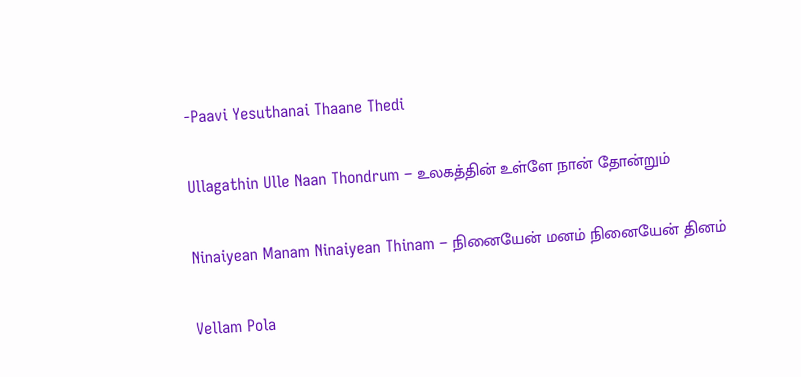-Paavi Yesuthanai Thaane Thedi

Ullagathin Ulle Naan Thondrum – உலகத்தின் உள்ளே நான் தோன்றும்

Ninaiyean Manam Ninaiyean Thinam – நினையேன் மனம் நினையேன் தினம்

Vellam Pola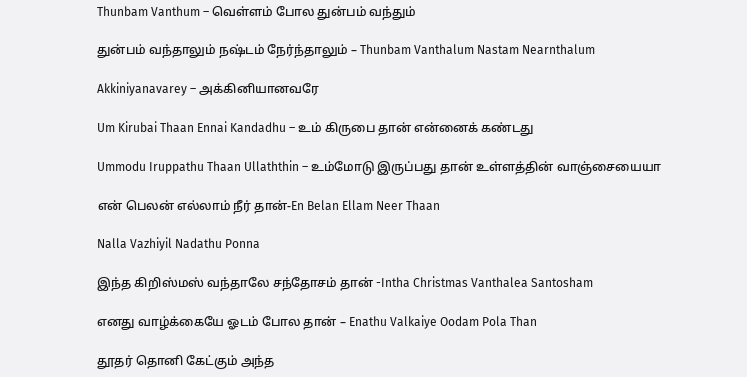Thunbam Vanthum – வெள்ளம் போல துன்பம் வந்தும்

துன்பம் வந்தாலும் நஷ்டம் நேர்ந்தாலும் – Thunbam Vanthalum Nastam Nearnthalum

Akkiniyanavarey – அக்கினியானவரே

Um Kirubai Thaan Ennai Kandadhu – உம் கிருபை தான் என்னைக் கண்டது

Ummodu Iruppathu Thaan Ullaththin – உம்மோடு இருப்பது தான் உள்ளத்தின் வாஞ்சையையா

என் பெலன் எல்லாம் நீர் தான்-En Belan Ellam Neer Thaan

Nalla Vazhiyil Nadathu Ponna

இந்த கிறிஸ்மஸ் வந்தாலே சந்தோசம் தான் -Intha Christmas Vanthalea Santosham

எனது வாழ்க்கையே ஓடம் போல தான் – Enathu Valkaiye Oodam Pola Than

தூதர் தொனி கேட்கும் அந்த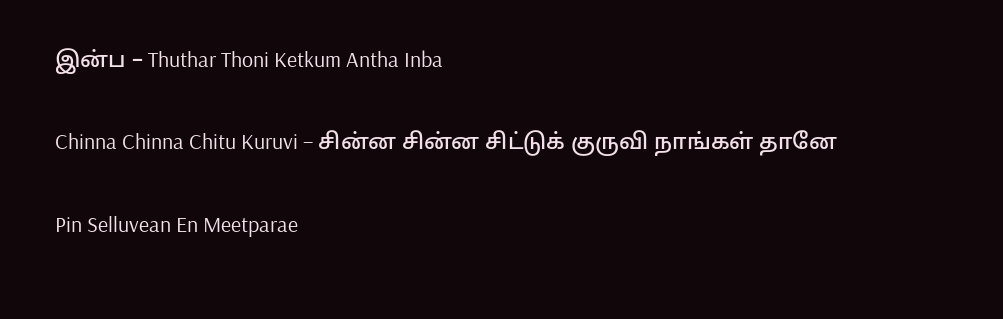இன்ப – Thuthar Thoni Ketkum Antha Inba

Chinna Chinna Chitu Kuruvi – சின்ன சின்ன சிட்டுக் குருவி நாங்கள் தானே

Pin Selluvean En Meetparae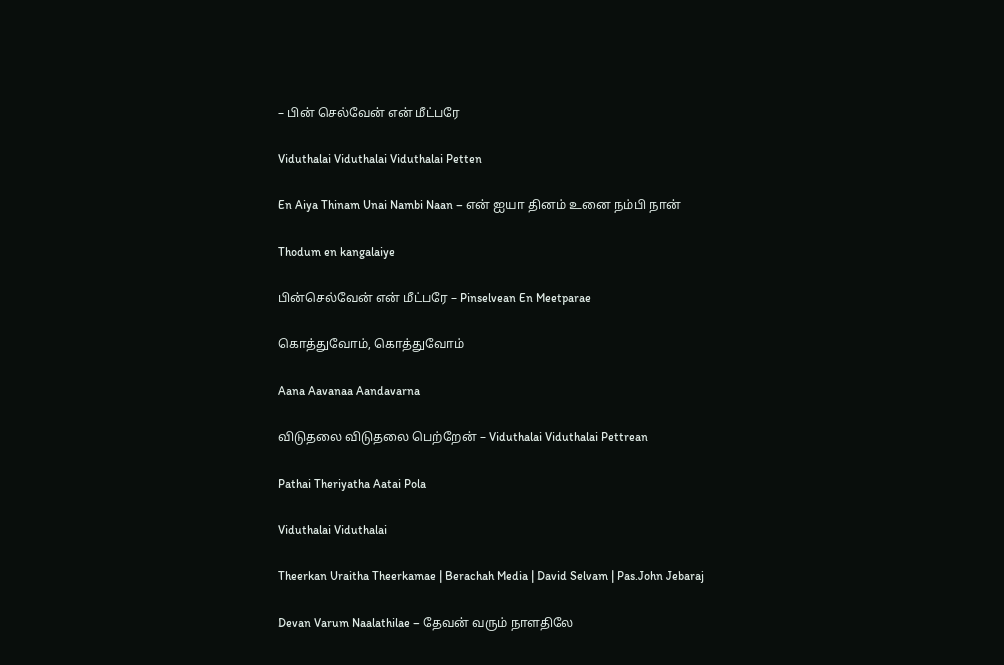– பின் செல்வேன் என் மீட்பரே

Viduthalai Viduthalai Viduthalai Petten

En Aiya Thinam Unai Nambi Naan – என் ஐயா தினம் உனை நம்பி நான்

Thodum en kangalaiye

பின்செல்வேன் என் மீட்பரே – Pinselvean En Meetparae

கொத்துவோம், கொத்துவோம்

Aana Aavanaa Aandavarna

விடுதலை விடுதலை பெற்றேன் – Viduthalai Viduthalai Pettrean

Pathai Theriyatha Aatai Pola

Viduthalai Viduthalai

Theerkan Uraitha Theerkamae | Berachah Media | David Selvam | Pas.John Jebaraj

Devan Varum Naalathilae – தேவன் வரும் நாளதிலே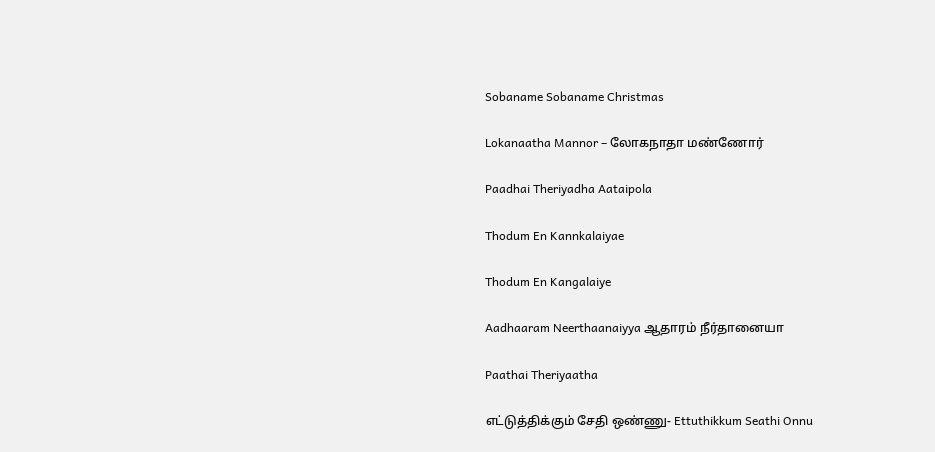Sobaname Sobaname Christmas

Lokanaatha Mannor – லோகநாதா மண்ணோர்

Paadhai Theriyadha Aataipola

Thodum En Kannkalaiyae

Thodum En Kangalaiye

Aadhaaram Neerthaanaiyya ஆதாரம் நீர்தானையா

Paathai Theriyaatha

எட்டுத்திக்கும் சேதி ஒண்ணு- Ettuthikkum Seathi Onnu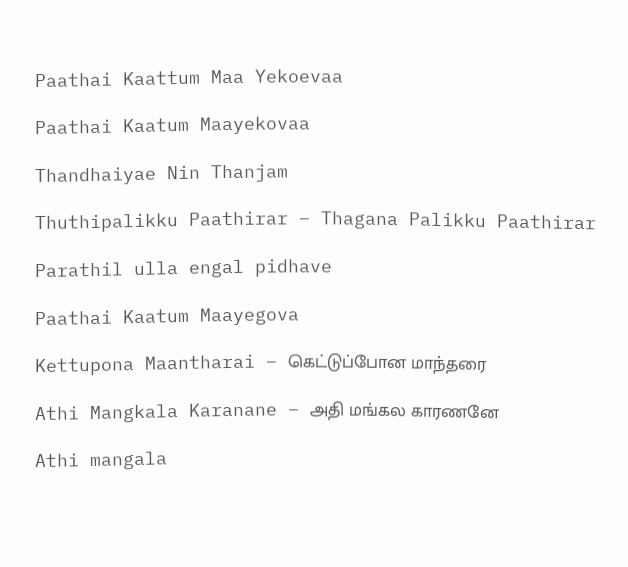Paathai Kaattum Maa Yekoevaa

Paathai Kaatum Maayekovaa

Thandhaiyae Nin Thanjam

Thuthipalikku Paathirar – Thagana Palikku Paathirar

Parathil ulla engal pidhave

Paathai Kaatum Maayegova

Kettupona Maantharai – கெட்டுப்போன மாந்தரை

Athi Mangkala Karanane – அதி மங்கல காரணனே

Athi mangala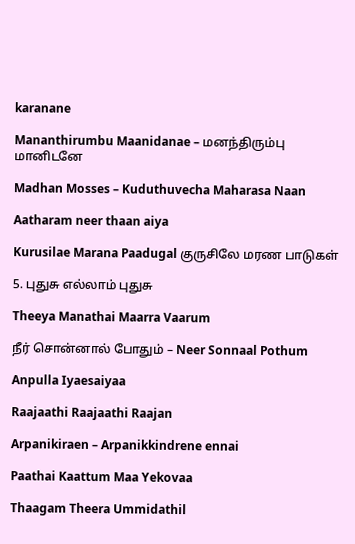karanane

Mananthirumbu Maanidanae – மனந்திரும்பு மானிடனே

Madhan Mosses – Kuduthuvecha Maharasa Naan

Aatharam neer thaan aiya

Kurusilae Marana Paadugal குருசிலே மரண பாடுகள்

5. புதுசு எல்லாம் புதுசு

Theeya Manathai Maarra Vaarum

நீர் சொன்னால் போதும் – Neer Sonnaal Pothum

Anpulla Iyaesaiyaa

Raajaathi Raajaathi Raajan

Arpanikiraen – Arpanikkindrene ennai

Paathai Kaattum Maa Yekovaa

Thaagam Theera Ummidathil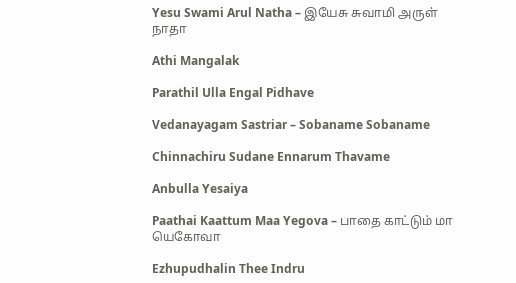Yesu Swami Arul Natha – இயேசு சுவாமி அருள் நாதா

Athi Mangalak

Parathil Ulla Engal Pidhave

Vedanayagam Sastriar – Sobaname Sobaname

Chinnachiru Sudane Ennarum Thavame

Anbulla Yesaiya

Paathai Kaattum Maa Yegova – பாதை காட்டும் மா யெகோவா

Ezhupudhalin Thee Indru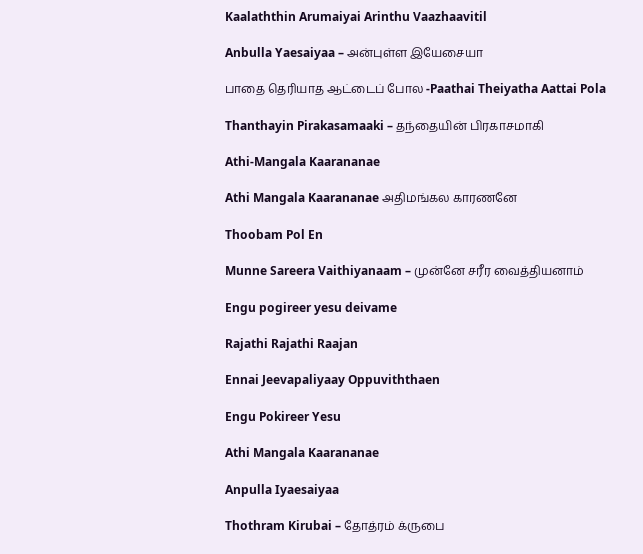Kaalaththin Arumaiyai Arinthu Vaazhaavitil

Anbulla Yaesaiyaa – அன்புள்ள இயேசையா

பாதை தெரியாத ஆட்டைப் போல -Paathai Theiyatha Aattai Pola

Thanthayin Pirakasamaaki – தந்தையின் பிரகாசமாகி

Athi-Mangala Kaarananae

Athi Mangala Kaarananae அதிமங்கல காரணனே

Thoobam Pol En

Munne Sareera Vaithiyanaam – முன்னே சரீர வைத்தியனாம்

Engu pogireer yesu deivame

Rajathi Rajathi Raajan

Ennai Jeevapaliyaay Oppuviththaen

Engu Pokireer Yesu

Athi Mangala Kaarananae

Anpulla Iyaesaiyaa

Thothram Kirubai – தோத்ரம் க்ருபை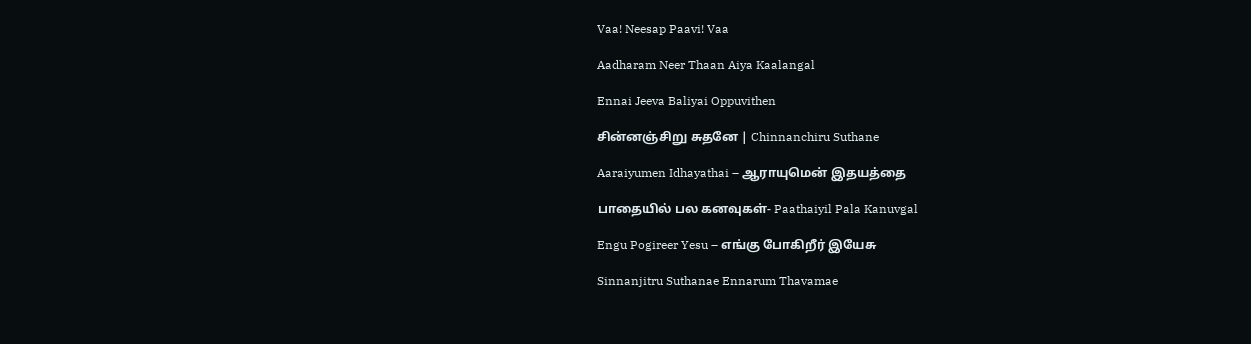Vaa! Neesap Paavi! Vaa

Aadharam Neer Thaan Aiya Kaalangal

Ennai Jeeva Baliyai Oppuvithen

சின்னஞ்சிறு சுதனே | Chinnanchiru Suthane

Aaraiyumen Idhayathai – ஆராயுமென் இதயத்தை

பாதையில் பல கனவுகள்- Paathaiyil Pala Kanuvgal

Engu Pogireer Yesu – எங்கு போகிறீர் இயேசு

Sinnanjitru Suthanae Ennarum Thavamae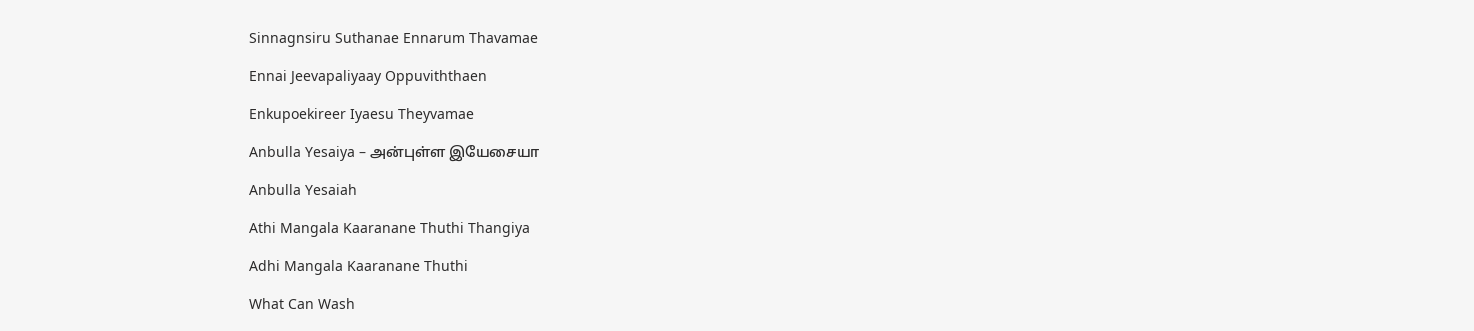Sinnagnsiru Suthanae Ennarum Thavamae

Ennai Jeevapaliyaay Oppuviththaen

Enkupoekireer Iyaesu Theyvamae

Anbulla Yesaiya – அன்புள்ள இயேசையா

Anbulla Yesaiah

Athi Mangala Kaaranane Thuthi Thangiya

Adhi Mangala Kaaranane Thuthi

What Can Wash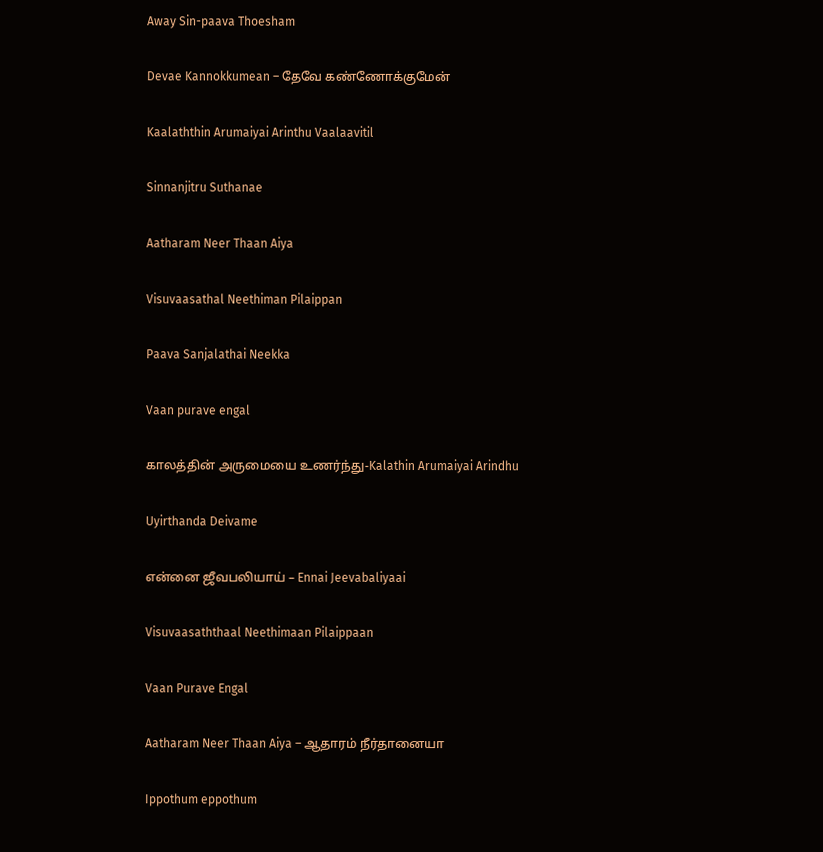Away Sin-paava Thoesham

Devae Kannokkumean – தேவே கண்ணோக்குமேன்

Kaalaththin Arumaiyai Arinthu Vaalaavitil

Sinnanjitru Suthanae

Aatharam Neer Thaan Aiya

Visuvaasathal Neethiman Pilaippan

Paava Sanjalathai Neekka

Vaan purave engal

காலத்தின் அருமையை உணர்ந்து-Kalathin Arumaiyai Arindhu

Uyirthanda Deivame

என்னை ஜீவபலியாய் – Ennai Jeevabaliyaai

Visuvaasaththaal Neethimaan Pilaippaan

Vaan Purave Engal

Aatharam Neer Thaan Aiya – ஆதாரம் நீர்தானையா

Ippothum eppothum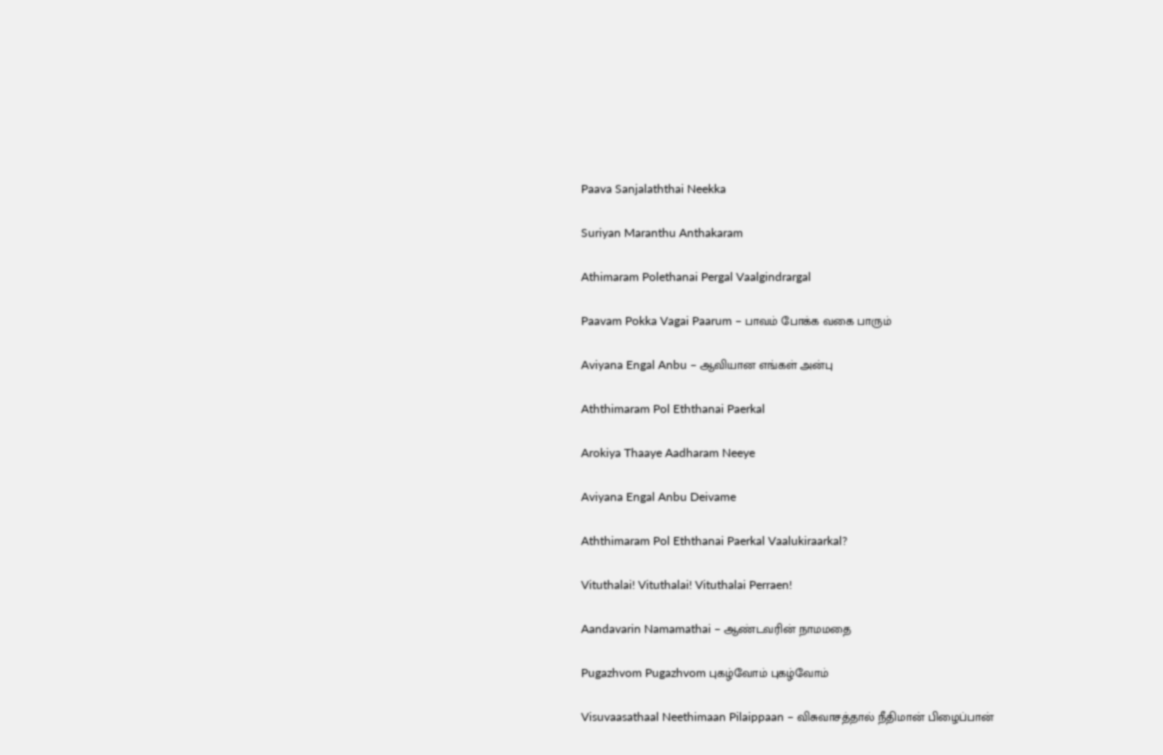Paava Sanjalaththai Neekka

Suriyan Maranthu Anthakaram

Athimaram Polethanai Pergal Vaalgindrargal

Paavam Pokka Vagai Paarum – பாவம் போக்க வகை பாரும்

Aviyana Engal Anbu – ஆவியான எங்கள் அன்பு

Aththimaram Pol Eththanai Paerkal

Arokiya Thaaye Aadharam Neeye

Aviyana Engal Anbu Deivame

Aththimaram Pol Eththanai Paerkal Vaalukiraarkal?

Vituthalai! Vituthalai! Vituthalai Perraen!

Aandavarin Namamathai – ஆண்டவரின் நாமமதை

Pugazhvom Pugazhvom புகழ்வோம் புகழ்வோம்

Visuvaasathaal Neethimaan Pilaippaan – விசுவாசத்தால் நீதிமான் பிழைப்பான்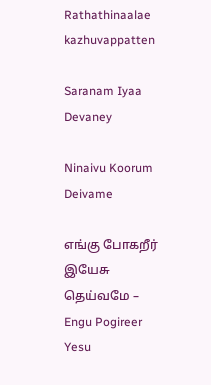Rathathinaalae kazhuvappatten

Saranam Iyaa Devaney

Ninaivu Koorum Deivame

எங்கு போகறீர் இயேசு தெய்வமே – Engu Pogireer Yesu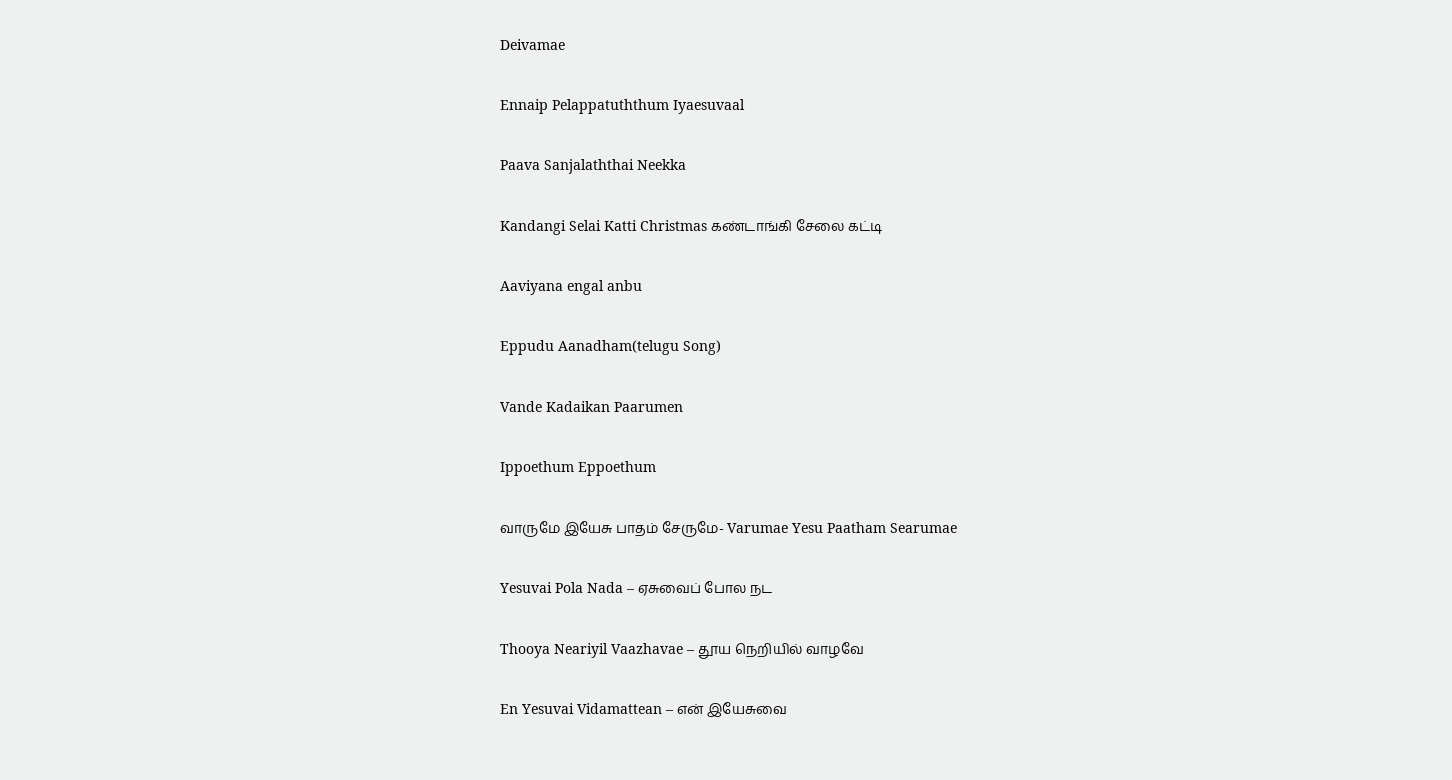Deivamae

Ennaip Pelappatuththum Iyaesuvaal

Paava Sanjalaththai Neekka

Kandangi Selai Katti Christmas கண்டாங்கி சேலை கட்டி

Aaviyana engal anbu

Eppudu Aanadham(telugu Song)

Vande Kadaikan Paarumen

Ippoethum Eppoethum

வாருமே இயேசு பாதம் சேருமே- Varumae Yesu Paatham Searumae

Yesuvai Pola Nada – ஏசுவைப் போல நட

Thooya Neariyil Vaazhavae – தூய நெறியில் வாழவே

En Yesuvai Vidamattean – என் இயேசுவை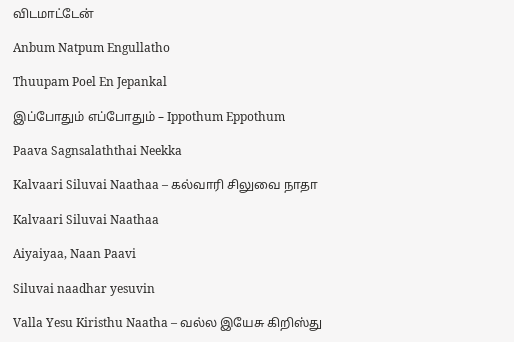விடமாட்டேன்

Anbum Natpum Engullatho

Thuupam Poel En Jepankal

இப்போதும் எப்போதும் – Ippothum Eppothum

Paava Sagnsalaththai Neekka

Kalvaari Siluvai Naathaa – கல்வாரி சிலுவை நாதா

Kalvaari Siluvai Naathaa

Aiyaiyaa, Naan Paavi

Siluvai naadhar yesuvin

Valla Yesu Kiristhu Naatha – வல்ல இயேசு கிறிஸ்து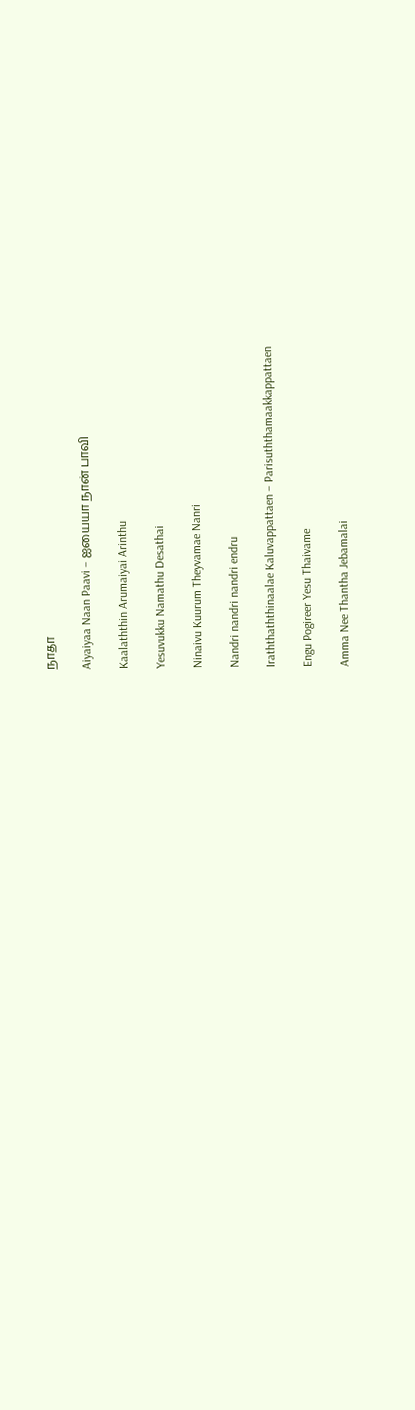நாதா

Aiyaiyaa Naan Paavi – ஐயையா நான் பாவி

Kaalaththin Arumaiyai Arinthu

Yesuvukku Namathu Desathai

Ninaivu Kuurum Theyvamae Nanri

Nandri nandri nandri endru

Iraththaththinaalae Kaluvappattaen – Parisuththamaakkappattaen

Engu Pogireer Yesu Thaivame

Amma Nee Thantha Jebamalai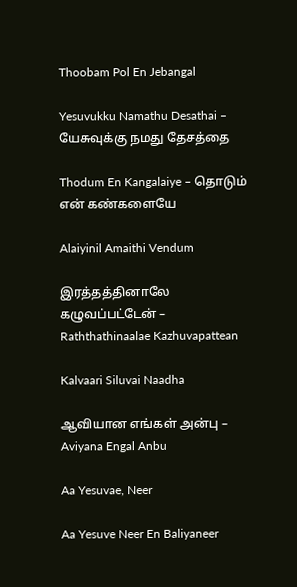Thoobam Pol En Jebangal

Yesuvukku Namathu Desathai – யேசுவுக்கு நமது தேசத்தை

Thodum En Kangalaiye – தொடும் என் கண்களையே

Alaiyinil Amaithi Vendum

இரத்தத்தினாலே கழுவப்பட்டேன் – Raththathinaalae Kazhuvapattean

Kalvaari Siluvai Naadha

ஆவியான எங்கள் அன்பு – Aviyana Engal Anbu

Aa Yesuvae, Neer

Aa Yesuve Neer En Baliyaneer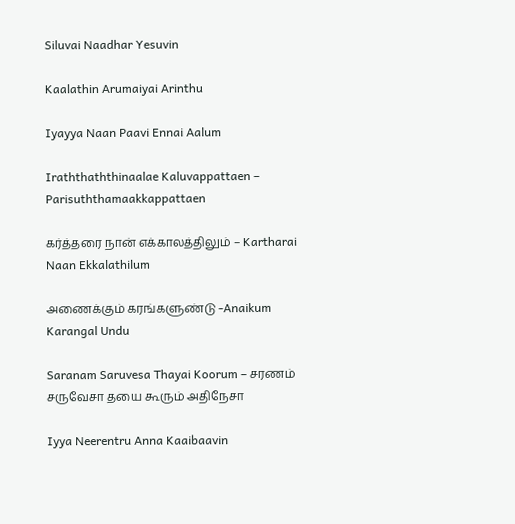Siluvai Naadhar Yesuvin

Kaalathin Arumaiyai Arinthu

Iyayya Naan Paavi Ennai Aalum

Iraththaththinaalae Kaluvappattaen – Parisuththamaakkappattaen

கர்த்தரை நான் எக்காலத்திலும் – Kartharai Naan Ekkalathilum

அணைக்கும் கரங்களுண்டு -Anaikum Karangal Undu

Saranam Saruvesa Thayai Koorum – சரணம் சருவேசா தயை கூரும் அதிநேசா

Iyya Neerentru Anna Kaaibaavin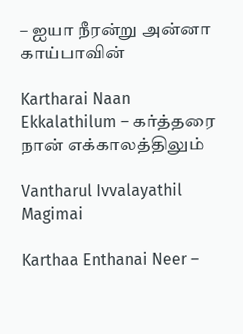– ஐயா நீரன்று அன்னா காய்பாவின்

Kartharai Naan Ekkalathilum – கர்த்தரை நான் எக்காலத்திலும்

Vantharul Ivvalayathil Magimai

Karthaa Enthanai Neer –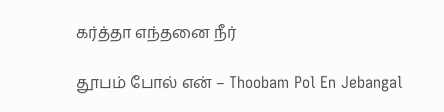கர்த்தா எந்தனை நீர்

தூபம் போல் என் – Thoobam Pol En Jebangal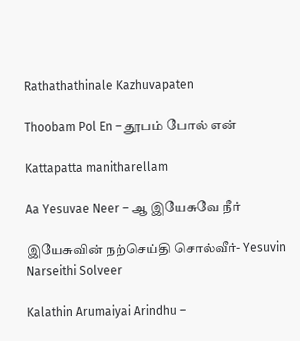Rathathathinale Kazhuvapaten

Thoobam Pol En – தூபம் போல் என்

Kattapatta manitharellam

Aa Yesuvae Neer – ஆ இயேசுவே நீர்

இயேசுவின் நற்செய்தி சொல்வீர்- Yesuvin Narseithi Solveer

Kalathin Arumaiyai Arindhu –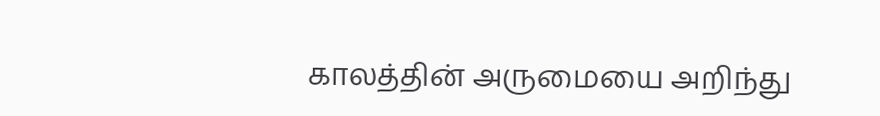காலத்தின் அருமையை அறிந்து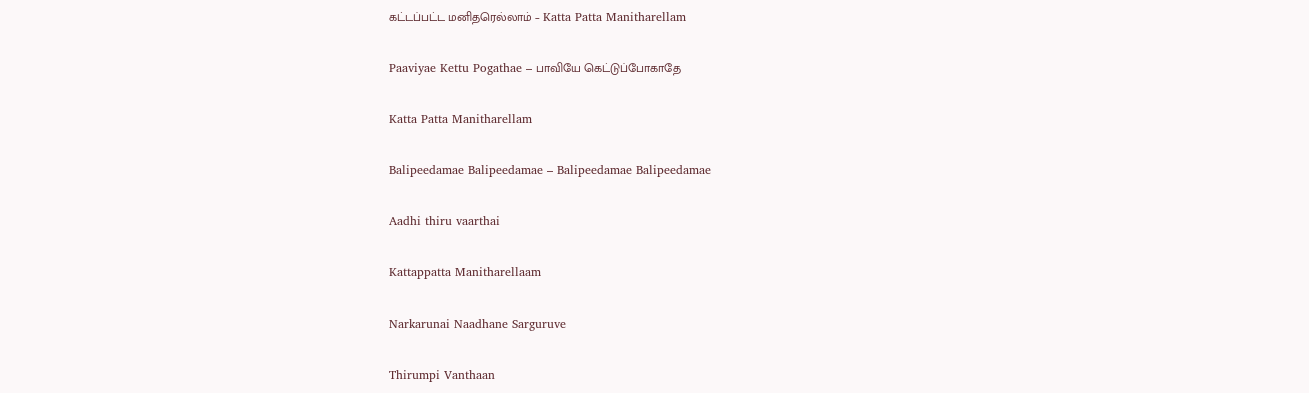கட்டப்பட்ட மனிதரெல்லாம் – Katta Patta Manitharellam

Paaviyae Kettu Pogathae – பாவியே கெட்டுப்போகாதே

Katta Patta Manitharellam

Balipeedamae Balipeedamae – Balipeedamae Balipeedamae

Aadhi thiru vaarthai

Kattappatta Manitharellaam

Narkarunai Naadhane Sarguruve

Thirumpi Vanthaan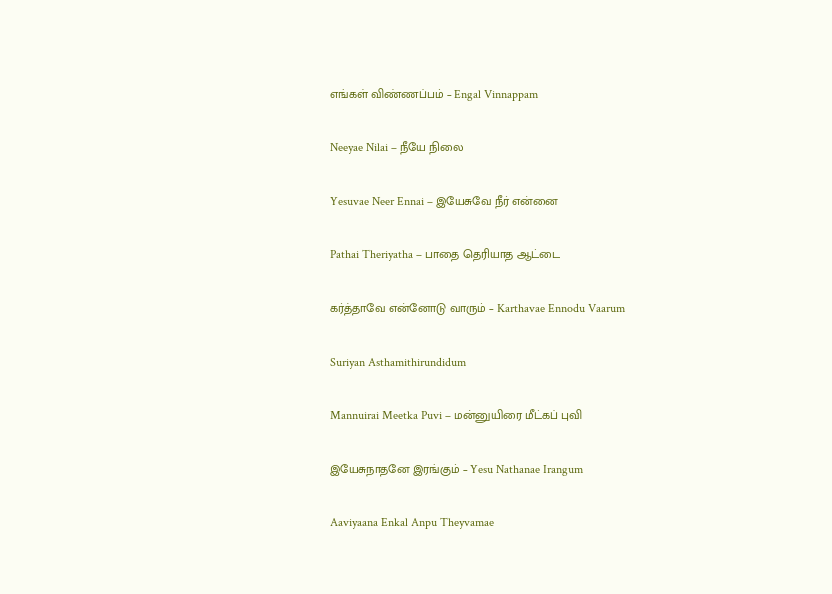எங்கள் விண்ணப்பம் – Engal Vinnappam

Neeyae Nilai – நீயே நிலை

Yesuvae Neer Ennai – இயேசுவே நீர் என்னை

Pathai Theriyatha – பாதை தெரியாத ஆட்டை

கர்த்தாவே என்னோடு வாரும் – Karthavae Ennodu Vaarum

Suriyan Asthamithirundidum

Mannuirai Meetka Puvi – மன்னுயிரை மீட்கப் புவி

இயேசுநாதனே இரங்கும் – Yesu Nathanae Irangum

Aaviyaana Enkal Anpu Theyvamae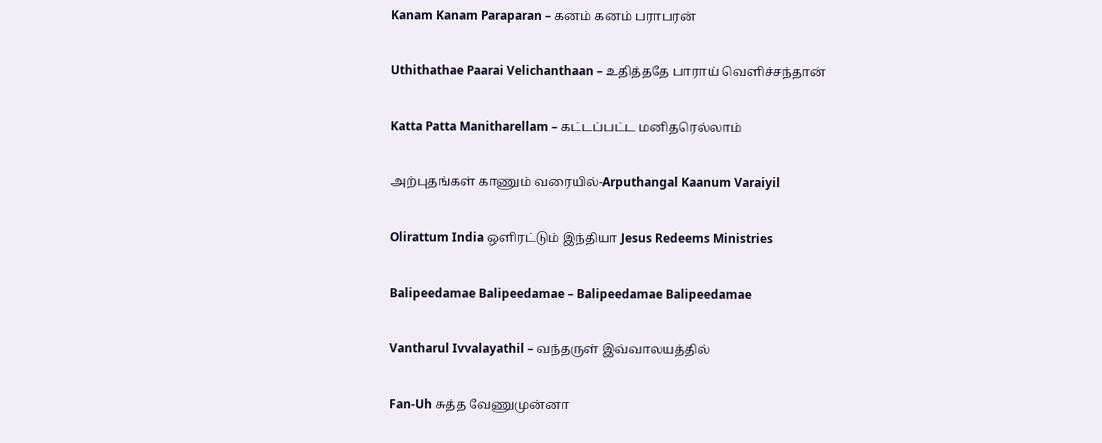Kanam Kanam Paraparan – கனம் கனம் பராபரன்

Uthithathae Paarai Velichanthaan – உதித்ததே பாராய் வெளிச்சந்தான்

Katta Patta Manitharellam – கட்டப்பட்ட மனிதரெல்லாம்

அற்புதங்கள் காணும் வரையில்-Arputhangal Kaanum Varaiyil

Olirattum India ஒளிரட்டும் இந்தியா Jesus Redeems Ministries

Balipeedamae Balipeedamae – Balipeedamae Balipeedamae

Vantharul Ivvalayathil – வந்தருள் இவ்வாலயத்தில்

Fan-Uh சுத்த வேணுமுன்னா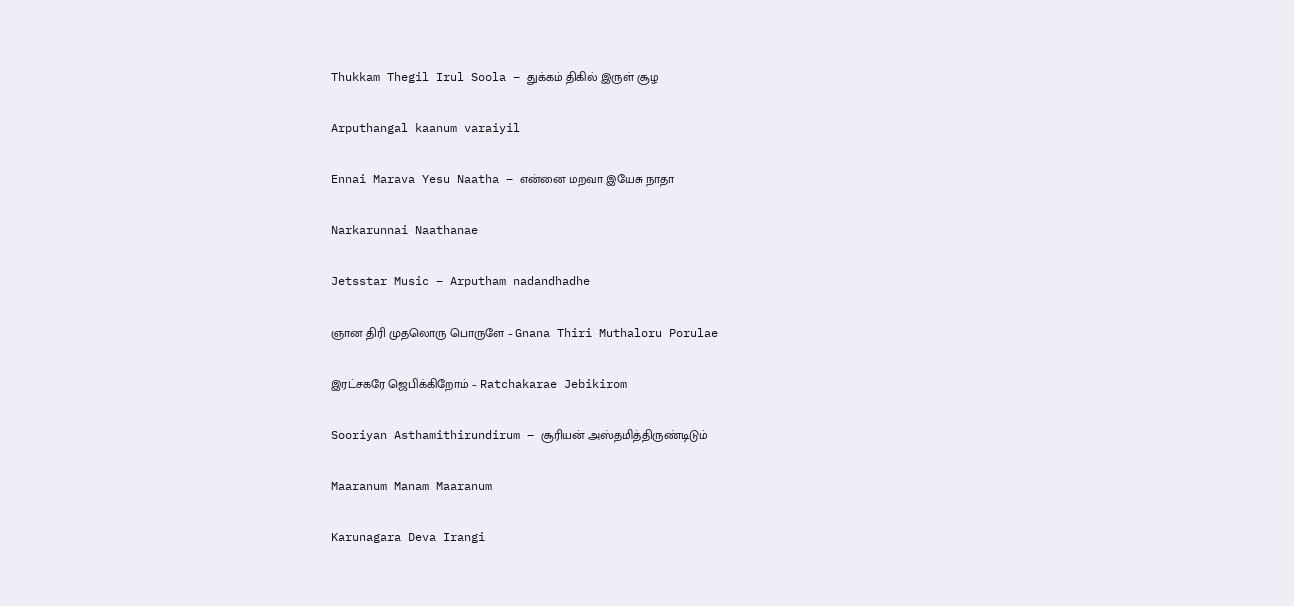Thukkam Thegil Irul Soola – துக்கம் திகில் இருள் சூழ

Arputhangal kaanum varaiyil

Ennai Marava Yesu Naatha – என்னை மறவா இயேசு நாதா

Narkarunnai Naathanae

Jetsstar Music – Arputham nadandhadhe

ஞான திரி முதலொரு பொருளே – Gnana Thiri Muthaloru Porulae

இரட்சகரே ஜெபிக்கிறோம் – Ratchakarae Jebikirom

Sooriyan Asthamithirundirum – சூரியன் அஸ்தமித்திருண்டிடும்

Maaranum Manam Maaranum

Karunagara Deva Irangi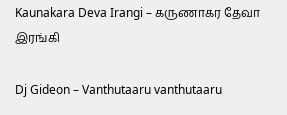Kaunakara Deva Irangi – கருணாகர தேவா இரங்கி

Dj Gideon – Vanthutaaru vanthutaaru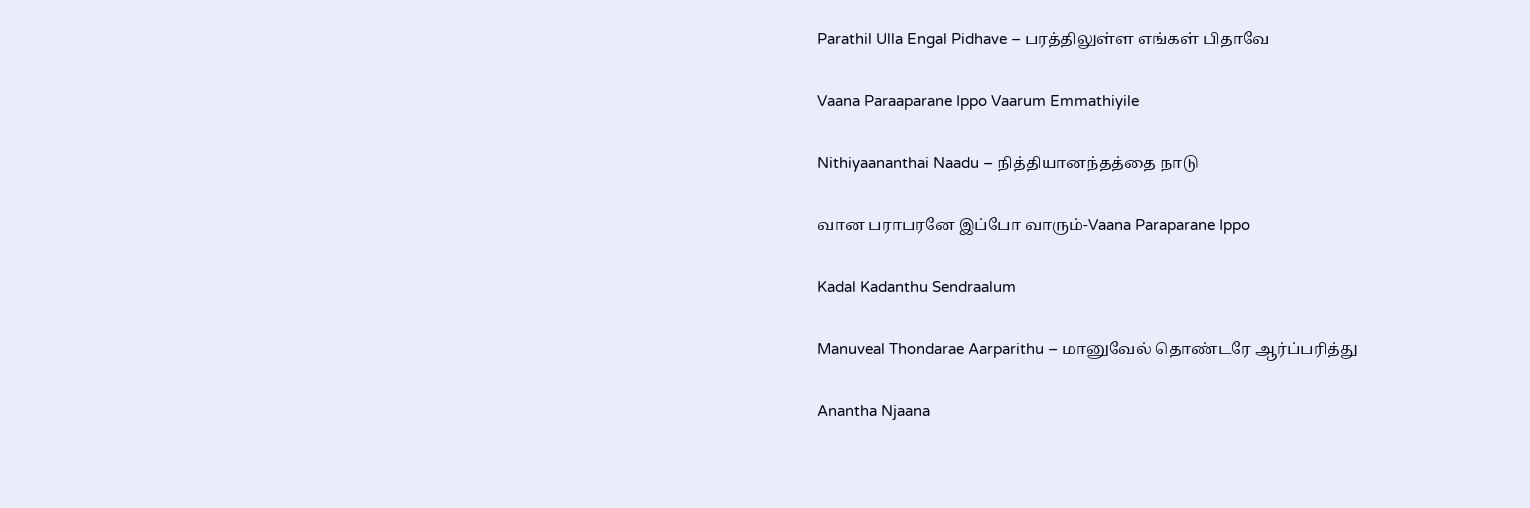Parathil Ulla Engal Pidhave – பரத்திலுள்ள எங்கள் பிதாவே

Vaana Paraaparane Ippo Vaarum Emmathiyile

Nithiyaananthai Naadu – நித்தியானந்தத்தை நாடு

வான பராபரனே இப்போ வாரும்-Vaana Paraparane Ippo

Kadal Kadanthu Sendraalum

Manuveal Thondarae Aarparithu – மானுவேல் தொண்டரே ஆர்ப்பரித்து

Anantha Njaana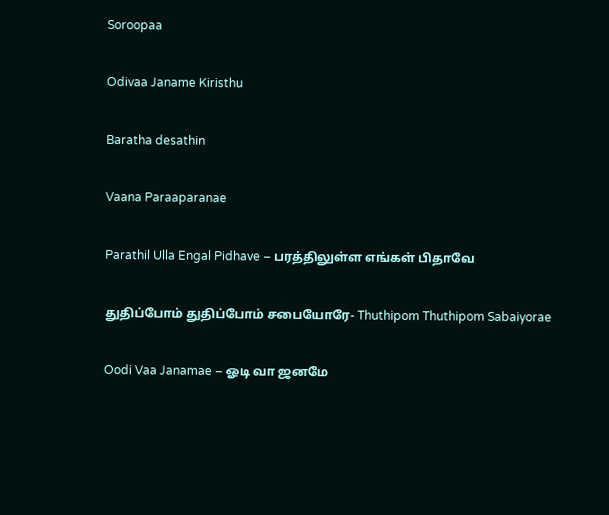Soroopaa

Odivaa Janame Kiristhu

Baratha desathin

Vaana Paraaparanae

Parathil Ulla Engal Pidhave – பரத்திலுள்ள எங்கள் பிதாவே

துதிப்போம் துதிப்போம் சபையோரே- Thuthipom Thuthipom Sabaiyorae

Oodi Vaa Janamae – ஓடி வா ஜனமே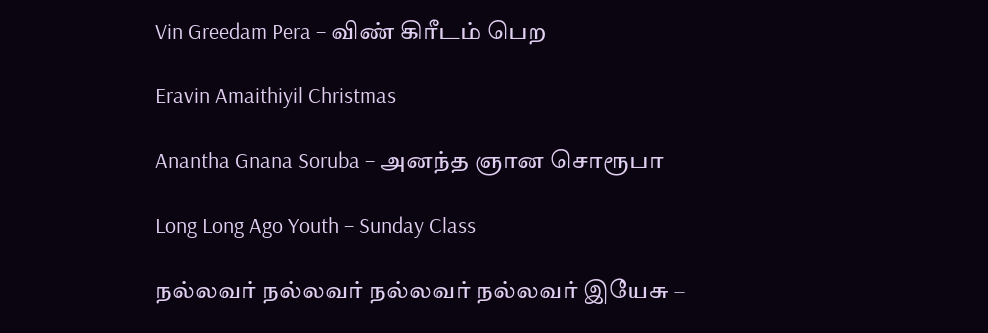Vin Greedam Pera – விண் கிரீடம் பெற

Eravin Amaithiyil Christmas

Anantha Gnana Soruba – அனந்த ஞான சொரூபா

Long Long Ago Youth – Sunday Class

நல்லவர் நல்லவர் நல்லவர் நல்லவர் இயேசு –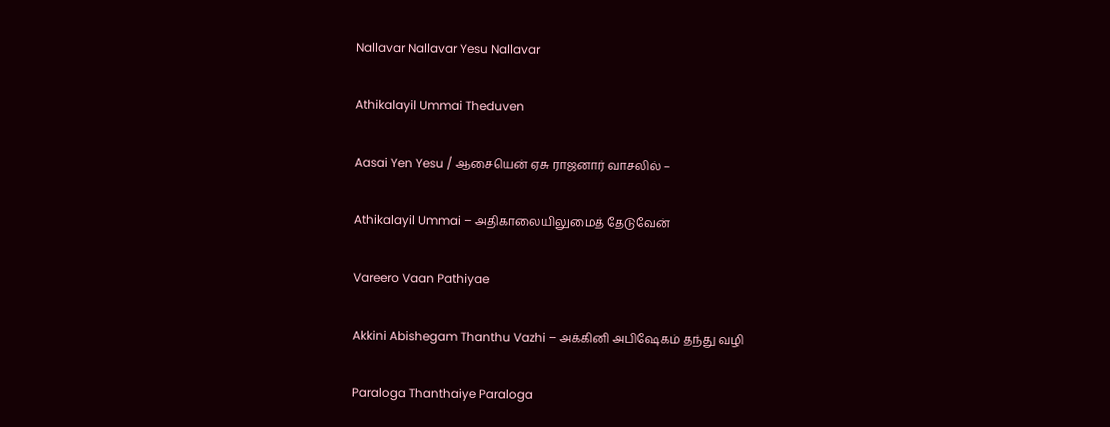Nallavar Nallavar Yesu Nallavar

Athikalayil Ummai Theduven

Aasai Yen Yesu / ஆசையென் ஏசு ராஜனார் வாசலில் –

Athikalayil Ummai – அதிகாலையிலுமைத் தேடுவேன்

Vareero Vaan Pathiyae

Akkini Abishegam Thanthu Vazhi – அக்கினி அபிஷேகம் தந்து வழி

Paraloga Thanthaiye Paraloga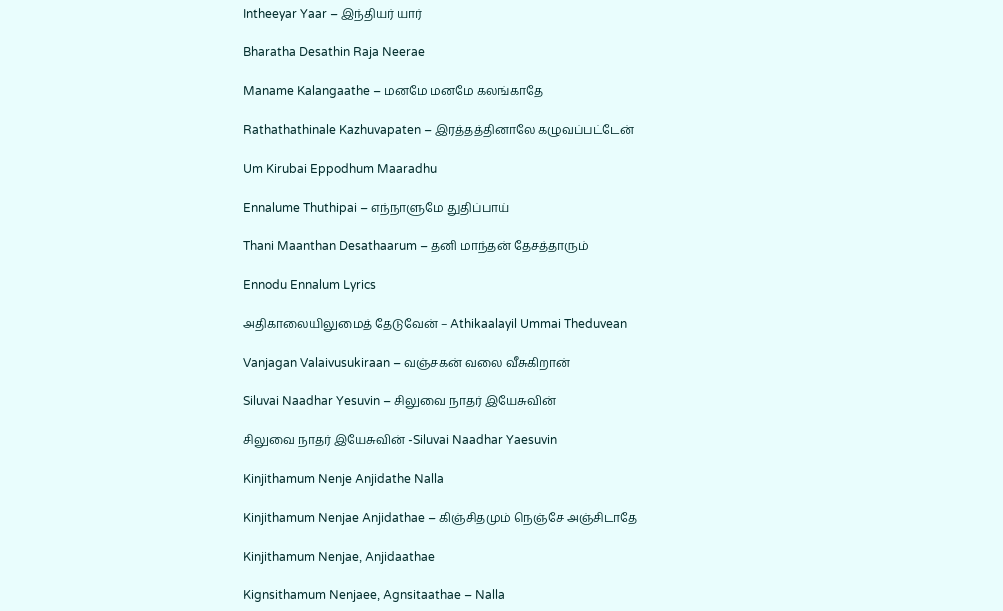Intheeyar Yaar – இந்தியர் யார்

Bharatha Desathin Raja Neerae

Maname Kalangaathe – மனமே மனமே கலங்காதே

Rathathathinale Kazhuvapaten – இரத்தத்தினாலே கழுவப்பட்டேன்

Um Kirubai Eppodhum Maaradhu

Ennalume Thuthipai – எந்நாளுமே துதிப்பாய்

Thani Maanthan Desathaarum – தனி மாந்தன் தேசத்தாரும்

Ennodu Ennalum Lyrics

அதிகாலையிலுமைத் தேடுவேன் – Athikaalayil Ummai Theduvean

Vanjagan Valaivusukiraan – வஞ்சகன் வலை வீசுகிறான்

Siluvai Naadhar Yesuvin – சிலுவை நாதர் இயேசுவின்

சிலுவை நாதர் இயேசுவின் -Siluvai Naadhar Yaesuvin

Kinjithamum Nenje Anjidathe Nalla

Kinjithamum Nenjae Anjidathae – கிஞ்சிதமும் நெஞ்சே அஞ்சிடாதே

Kinjithamum Nenjae, Anjidaathae

Kignsithamum Nenjaee, Agnsitaathae – Nalla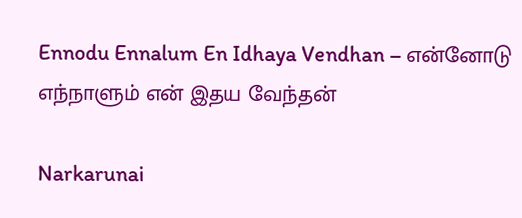Ennodu Ennalum En Idhaya Vendhan – என்னோடு எந்நாளும் என் இதய வேந்தன்

Narkarunai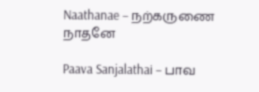Naathanae – நற்கருணை நாதனே

Paava Sanjalathai – பாவ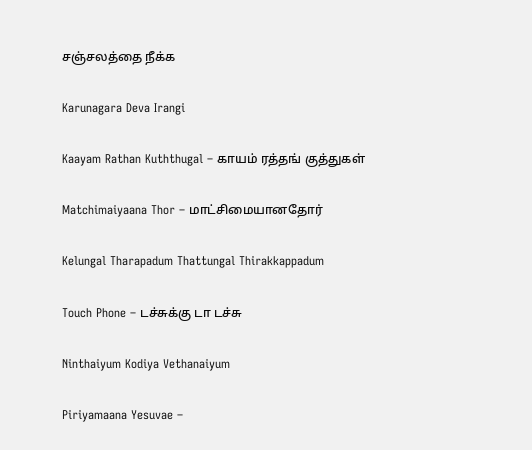சஞ்சலத்தை நீக்க

Karunagara Deva Irangi

Kaayam Rathan Kuththugal – காயம் ரத்தங் குத்துகள்

Matchimaiyaana Thor – மாட்சிமையானதோர்

Kelungal Tharapadum Thattungal Thirakkappadum

Touch Phone – டச்சுக்கு டா டச்சு

Ninthaiyum Kodiya Vethanaiyum

Piriyamaana Yesuvae –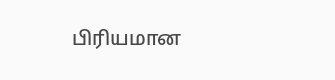பிரியமான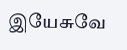இயேசுவே